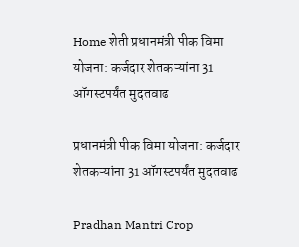Home शेती प्रधानमंत्री पीक विमा योजना: कर्जदार शेतकऱ्यांना 31 ऑगस्टपर्यंत मुदतवाढ

प्रधानमंत्री पीक विमा योजना: कर्जदार शेतकऱ्यांना 31 ऑगस्टपर्यंत मुदतवाढ

Pradhan Mantri Crop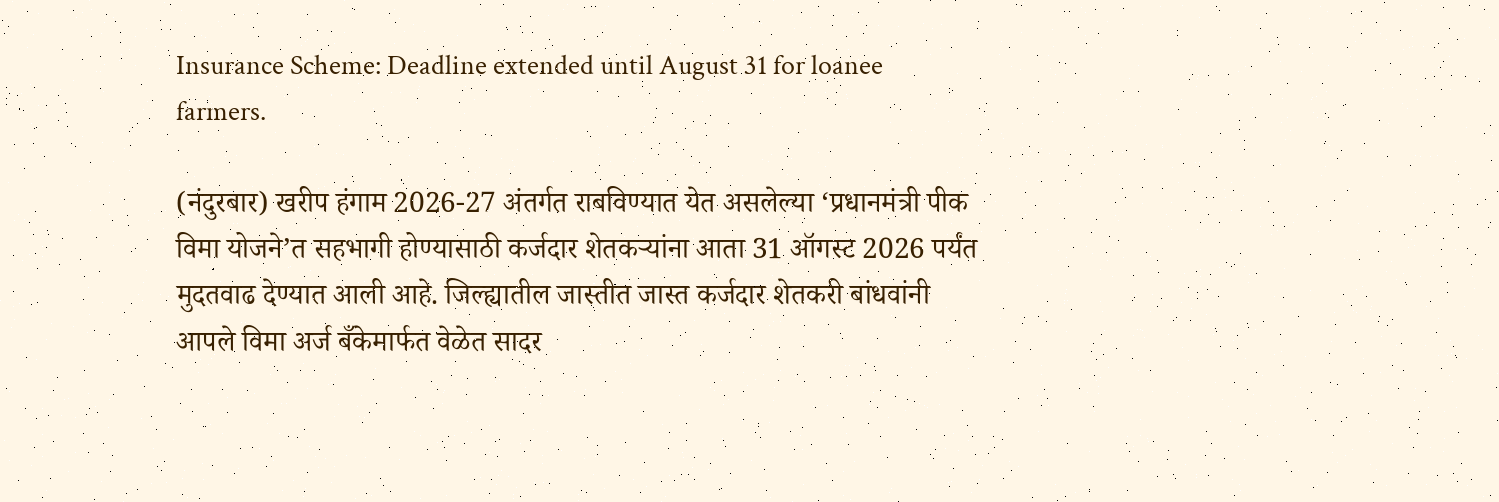Insurance Scheme: Deadline extended until August 31 for loanee farmers.

(नंदुरबार) खरीप हंगाम 2026-27 अंतर्गत राबविण्यात येत असलेल्या ‘प्रधानमंत्री पीक विमा योजने’त सहभागी होण्यासाठी कर्जदार शेतकऱ्यांना आता 31 ऑगस्ट 2026 पर्यंत मुदतवाढ देण्यात आली आहे. जिल्ह्यातील जास्तीत जास्त कर्जदार शेतकरी बांधवांनी आपले विमा अर्ज बँकेमार्फत वेळेत सादर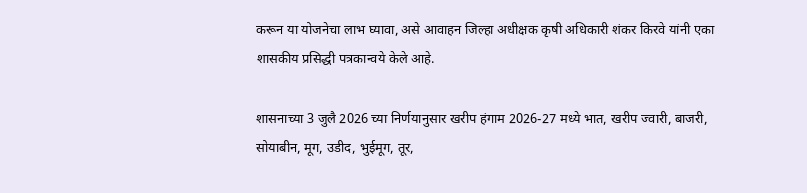करून या योजनेचा लाभ घ्यावा, असे आवाहन जिल्हा अधीक्षक कृषी अधिकारी शंकर किरवे यांनी एका शासकीय प्रसिद्धी पत्रकान्वये केले आहे.

शासनाच्या 3 जुलै 2026 च्या निर्णयानुसार खरीप हंगाम 2026-27 मध्ये भात, खरीप ज्वारी, बाजरी, सोयाबीन, मूग, उडीद, भुईमूग, तूर,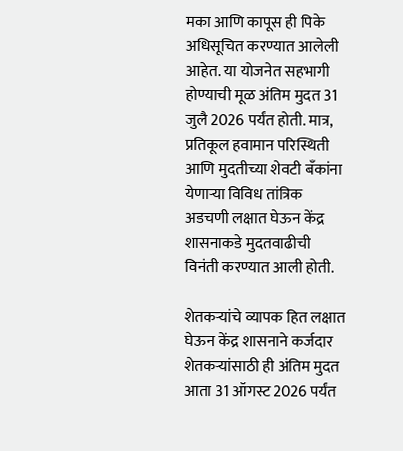मका आणि कापूस ही पिके अधिसूचित करण्यात आलेली आहेत. या योजनेत सहभागी होण्याची मूळ अंतिम मुदत 31 जुलै 2026 पर्यंत होती. मात्र, प्रतिकूल हवामान परिस्थिती आणि मुदतीच्या शेवटी बँकांना येणाऱ्या विविध तांत्रिक अडचणी लक्षात घेऊन केंद्र शासनाकडे मुदतवाढीची विनंती करण्यात आली होती.

शेतकऱ्यांचे व्यापक हित लक्षात घेऊन केंद्र शासनाने कर्जदार शेतकऱ्यांसाठी ही अंतिम मुदत आता 31 ऑगस्ट 2026 पर्यंत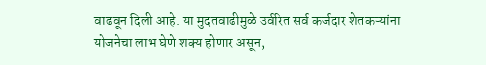वाढवून दिली आहे. या मुदतवाढीमुळे उर्वरित सर्व कर्जदार शेतकऱ्यांना योजनेचा लाभ घेणे शक्य होणार असून,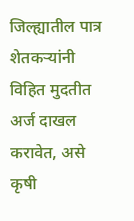जिल्ह्यातील पात्र शेतकऱ्यांनी विहित मुदतीत अर्ज दाखल करावेत, असे कृषी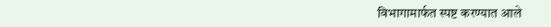विभागामार्फत स्पष्ट करण्यात आले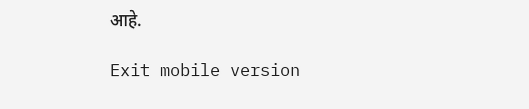आहे.

Exit mobile version